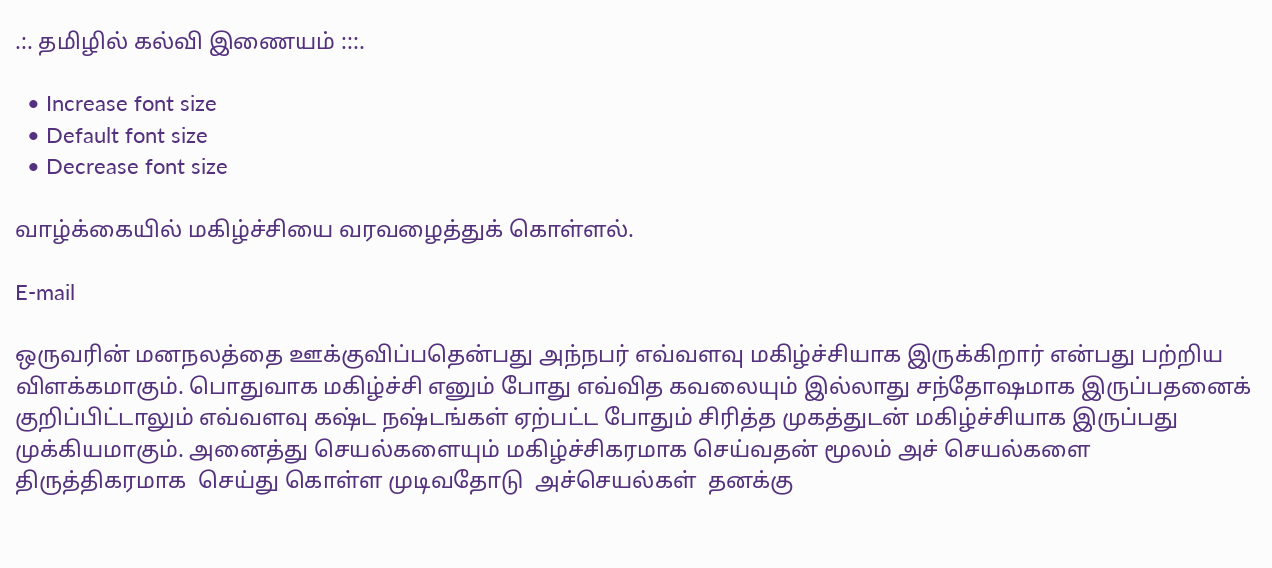.:. தமிழில் கல்வி இணையம் :::.

  • Increase font size
  • Default font size
  • Decrease font size

வாழ்க்கையில் மகிழ்ச்சியை வரவழைத்துக் கொள்ளல்.

E-mail

ஒருவரின் மனநலத்தை ஊக்குவிப்பதென்பது அந்நபர் எவ்வளவு மகிழ்ச்சியாக இருக்கிறார் என்பது பற்றிய விளக்கமாகும். பொதுவாக மகிழ்ச்சி எனும் போது எவ்வித கவலையும் இல்லாது சந்தோஷமாக இருப்பதனைக் குறிப்பிட்டாலும் எவ்வளவு கஷ்ட நஷ்டங்கள் ஏற்பட்ட போதும் சிரித்த முகத்துடன் மகிழ்ச்சியாக இருப்பது முக்கியமாகும். அனைத்து செயல்களையும் மகிழ்ச்சிகரமாக செய்வதன் மூலம் அச் செயல்களை திருத்திகரமாக  செய்து கொள்ள முடிவதோடு  அச்செயல்கள்  தனக்கு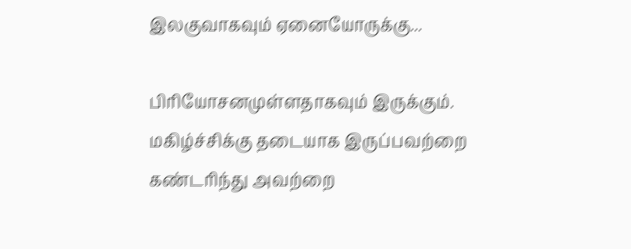இலகுவாகவும் ஏனையோருக்கு...

பிரியோசனமுள்ளதாகவும் இருக்கும். மகிழ்ச்சிக்கு தடையாக இருப்பவற்றை கண்டரிந்து அவற்றை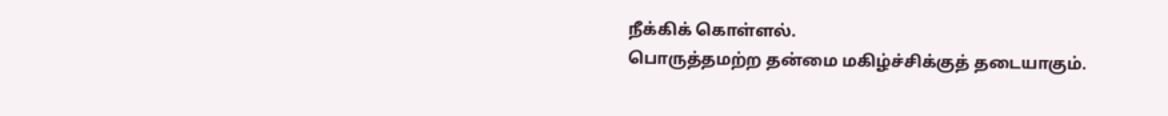நீக்கிக் கொள்ளல்.
பொருத்தமற்ற தன்மை மகிழ்ச்சிக்குத் தடையாகும்.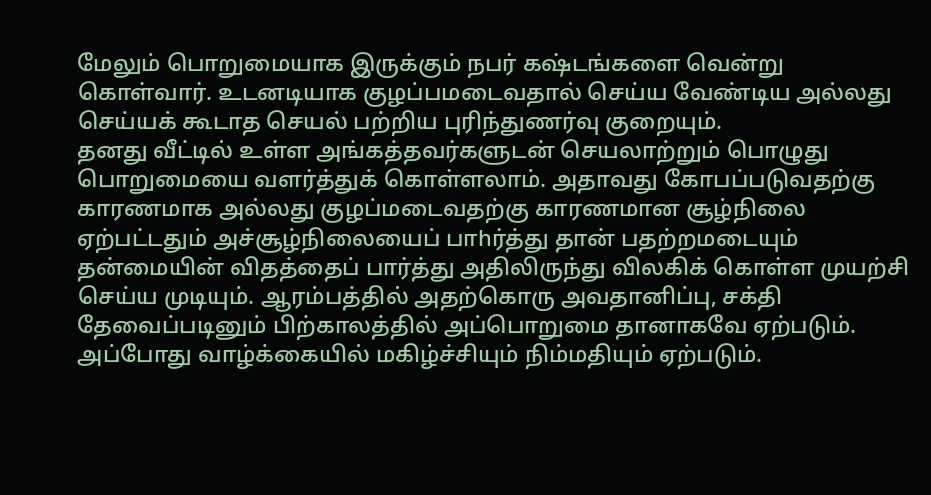மேலும் பொறுமையாக இருக்கும் நபர் கஷ்டங்களை வென்று கொள்வார். உடனடியாக குழப்பமடைவதால் செய்ய வேண்டிய அல்லது செய்யக் கூடாத செயல் பற்றிய புரிந்துணர்வு குறையும்.
தனது வீட்டில் உள்ள அங்கத்தவர்களுடன் செயலாற்றும் பொழுது பொறுமையை வளர்த்துக் கொள்ளலாம். அதாவது கோபப்படுவதற்கு காரணமாக அல்லது குழப்மடைவதற்கு காரணமான சூழ்நிலை ஏற்பட்டதும் அச்சூழ்நிலையைப் பாhர்த்து தான் பதற்றமடையும் தன்மையின் விதத்தைப் பார்த்து அதிலிருந்து விலகிக் கொள்ள முயற்சி செய்ய முடியும். ஆரம்பத்தில் அதற்கொரு அவதானிப்பு, சக்தி தேவைப்படினும் பிற்காலத்தில் அப்பொறுமை தானாகவே ஏற்படும்.  அப்போது வாழ்க்கையில் மகிழ்ச்சியும் நிம்மதியும் ஏற்படும்.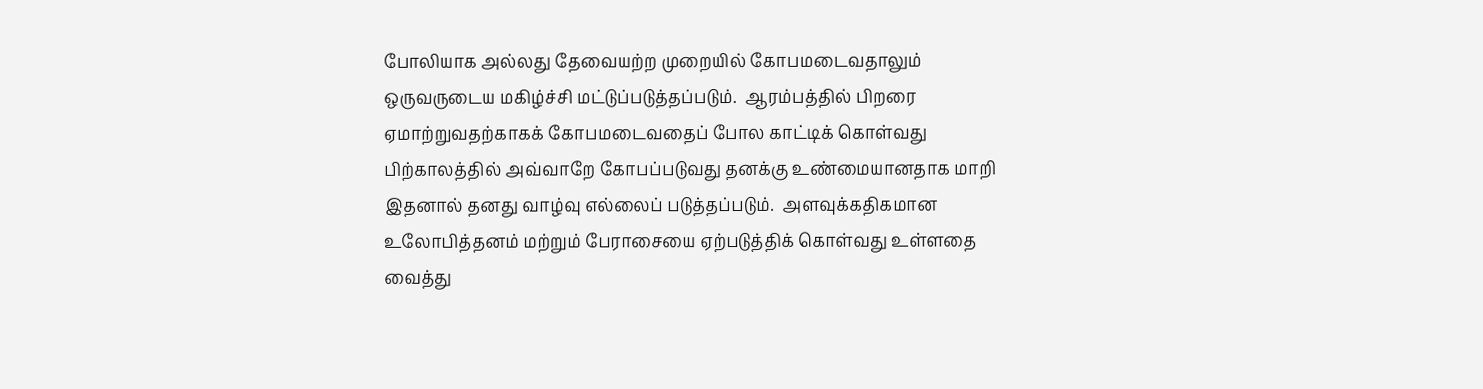போலியாக அல்லது தேவையற்ற முறையில் கோபமடைவதாலும் ஒருவருடைய மகிழ்ச்சி மட்டுப்படுத்தப்படும்.  ஆரம்பத்தில் பிறரை ஏமாற்றுவதற்காகக் கோபமடைவதைப் போல காட்டிக் கொள்வது பிற்காலத்தில் அவ்வாறே கோபப்படுவது தனக்கு உண்மையானதாக மாறி இதனால் தனது வாழ்வு எல்லைப் படுத்தப்படும்.  அளவுக்கதிகமான உலோபித்தனம் மற்றும் பேராசையை ஏற்படுத்திக் கொள்வது உள்ளதை வைத்து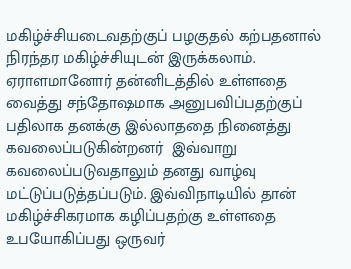மகிழ்ச்சியடைவதற்குப் பழகுதல் கற்பதனால் நிரந்தர மகிழ்ச்சியுடன் இருக்கலாம். ஏராளமானோர் தன்னிடத்தில் உள்ளதை வைத்து சந்தோஷமாக அனுபவிப்பதற்குப்  பதிலாக தனக்கு இல்லாததை நினைத்து கவலைப்படுகின்றனர்  இவ்வாறு கவலைப்படுவதாலும் தனது வாழ்வு மட்டுப்படுத்தப்படும். இவ்விநாடியில் தான் மகிழ்ச்சிகரமாக கழிப்பதற்கு உள்ளதை உபயோகிப்பது ஒருவர்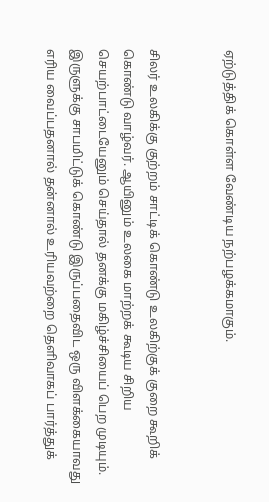ஏற்டுத்திக் கொள்ள வேண்டிய நற்பழக்கமாகும்.


சிலர் உலகிக்கு குற்றம் சாட்டிக் கொண்டு உலகிற்குக் குறை கூறிக் கொண்டு வாழ்வர். ஆயினும் உலகை மாற்றக் கூடிய சிறிய செயற்பாட்டையேனும் செய்தால் தனக்கு மகிழ்ச்சியைப் பெற முடியும். இருளுக்கு சாபமிட்டுக் கொண்டு இருப்பதைவிட ஒரு விளக்கையாவது எரிய வைப்பதனால் தன்னால் உரியவற்றை தெளிவாகப் பார்த்துக்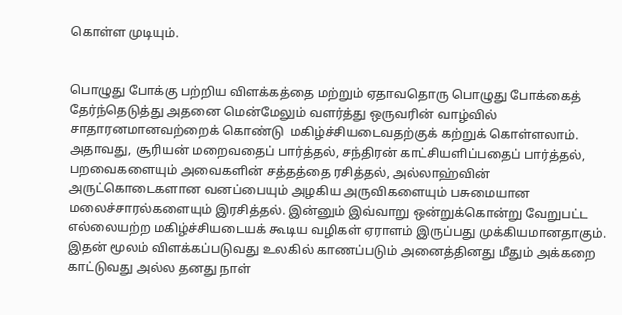கொள்ள முடியும்.


பொழுது போக்கு பற்றிய விளக்கத்தை மற்றும் ஏதாவதொரு பொழுது போக்கைத் தேர்ந்தெடுத்து அதனை மென்மேலும் வளர்த்து ஒருவரின் வாழ்வில் சாதாரனமானவற்றைக் கொண்டு  மகிழ்ச்சியடைவதற்குக் கற்றுக் கொள்ளலாம். அதாவது, சூரியன் மறைவதைப் பார்த்தல், சந்திரன் காட்சியளிப்பதைப் பார்த்தல், பறவைகளையும் அவைகளின் சத்தத்தை ரசித்தல், அல்லாஹ்வின் அருட்கொடைகளான வனப்பையும் அழகிய அருவிகளையும் பசுமையான மலைச்சாரல்களையும் இரசித்தல். இன்னும் இவ்வாறு ஒன்றுக்கொன்று வேறுபட்ட எல்லையற்ற மகிழ்ச்சியடையக் கூடிய வழிகள் ஏராளம் இருப்பது முக்கியமானதாகும். இதன் மூலம் விளக்கப்படுவது உலகில் காணப்படும் அனைத்தினது மீதும் அக்கறை காட்டுவது அல்ல தனது நாள்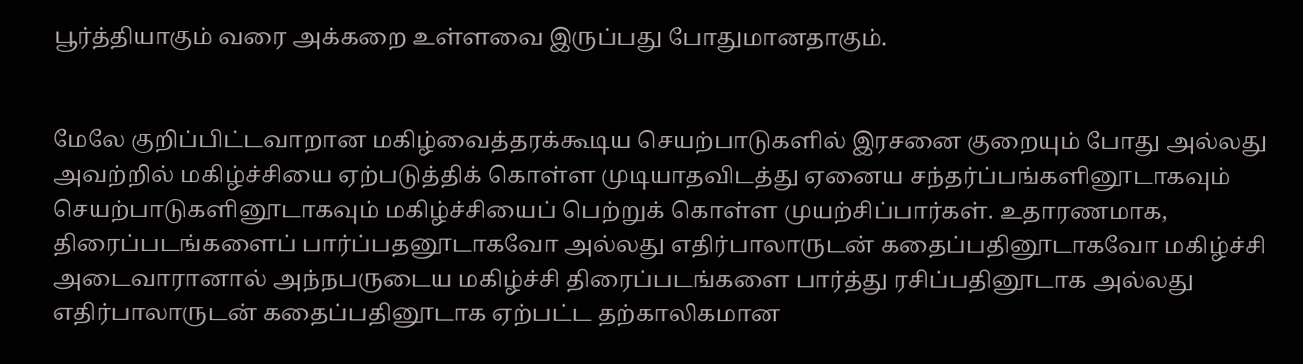பூர்த்தியாகும் வரை அக்கறை உள்ளவை இருப்பது போதுமானதாகும்.


மேலே குறிப்பிட்டவாறான மகிழ்வைத்தரக்கூடிய செயற்பாடுகளில் இரசனை குறையும் போது அல்லது அவற்றில் மகிழ்ச்சியை ஏற்படுத்திக் கொள்ள முடியாதவிடத்து ஏனைய சந்தர்ப்பங்களினூடாகவும்  செயற்பாடுகளினூடாகவும் மகிழ்ச்சியைப் பெற்றுக் கொள்ள முயற்சிப்பார்கள். உதாரணமாக,  திரைப்படங்களைப் பார்ப்பதனூடாகவோ அல்லது எதிர்பாலாருடன் கதைப்பதினூடாகவோ மகிழ்ச்சி  அடைவாரானால் அந்நபருடைய மகிழ்ச்சி திரைப்படங்களை பார்த்து ரசிப்பதினூடாக அல்லது எதிர்பாலாருடன் கதைப்பதினூடாக ஏற்பட்ட தற்காலிகமான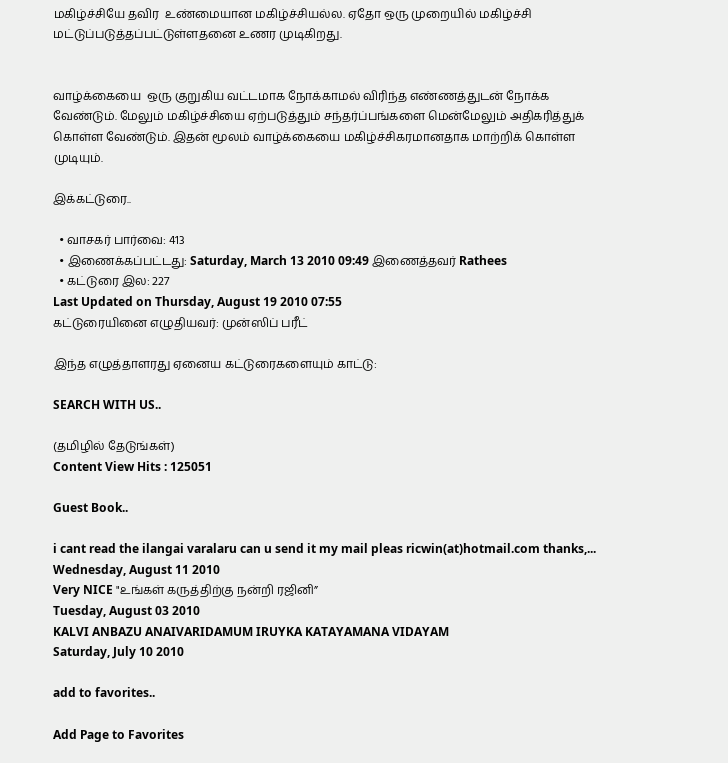மகிழ்ச்சியே தவிர  உண்மையான மகிழ்ச்சியல்ல. ஏதோ ஒரு முறையில் மகிழ்ச்சி மட்டுப்படுத்தப்பட்டுள்ளதனை உணர முடிகிறது.


வாழ்க்கையை  ஒரு குறுகிய வட்டமாக நோக்காமல் விரிந்த எண்ணத்துடன் நோக்க வேண்டும். மேலும் மகிழ்ச்சியை ஏற்படுத்தும் சந்தர்ப்பங்களை மென்மேலும் அதிகரித்துக் கொள்ள வேண்டும். இதன் மூலம் வாழ்க்கையை மகிழ்ச்சிகரமானதாக மாற்றிக் கொள்ள முடியும்.

இக்கட்டுரை..

  • வாசகர் பார்வை: 413
  • இணைக்கப்பட்டது: Saturday, March 13 2010 09:49 இணைத்தவர் Rathees
  • கட்டுரை இல: 227
Last Updated on Thursday, August 19 2010 07:55
கட்டுரையினை எழுதியவர்: முன்ஸிப் பரீட்

இந்த எழுத்தாளரது ஏனைய கட்டுரைகளையும் காட்டு:

SEARCH WITH US..

(தமிழில் தேடுங்கள்)
Content View Hits : 125051

Guest Book..

i cant read the ilangai varalaru can u send it my mail pleas ricwin(at)hotmail.com thanks,...
Wednesday, August 11 2010
Very NICE "உங்கள் கருத்திற்கு நன்றி ரஜினி”
Tuesday, August 03 2010
KALVI ANBAZU ANAIVARIDAMUM IRUYKA KATAYAMANA VIDAYAM
Saturday, July 10 2010

add to favorites..

Add Page to Favorites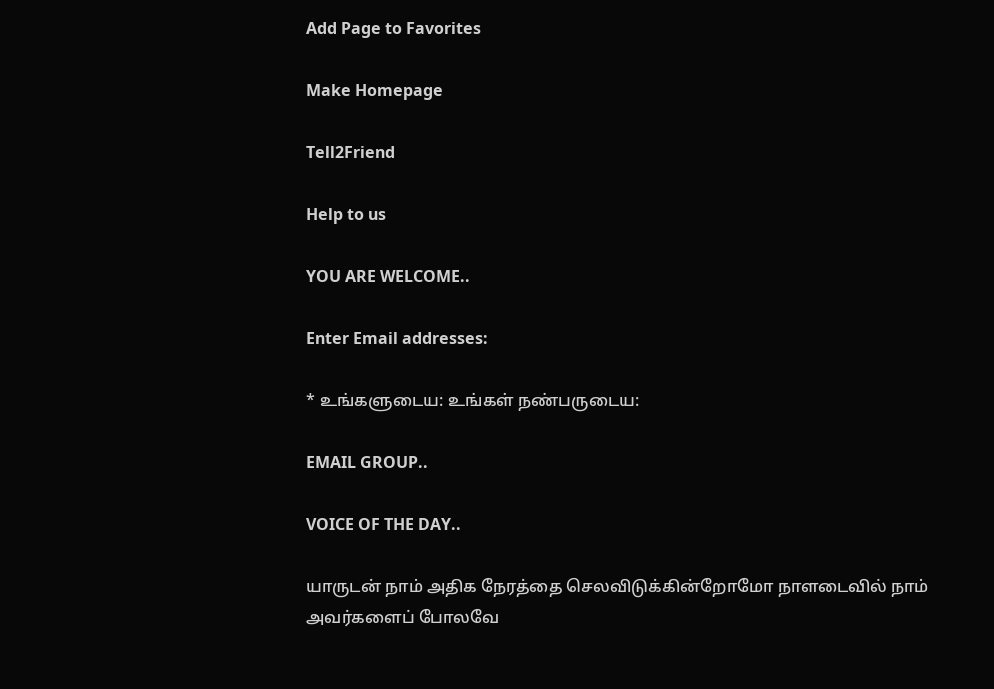Add Page to Favorites

Make Homepage

Tell2Friend

Help to us

YOU ARE WELCOME..

Enter Email addresses:

* உங்களுடைய: உங்கள் நண்பருடைய:

EMAIL GROUP..

VOICE OF THE DAY..

யாருடன் நாம் அதிக நேரத்தை செலவிடுக்கின்றோமோ நாளடைவில் நாம் அவர்களைப் போலவே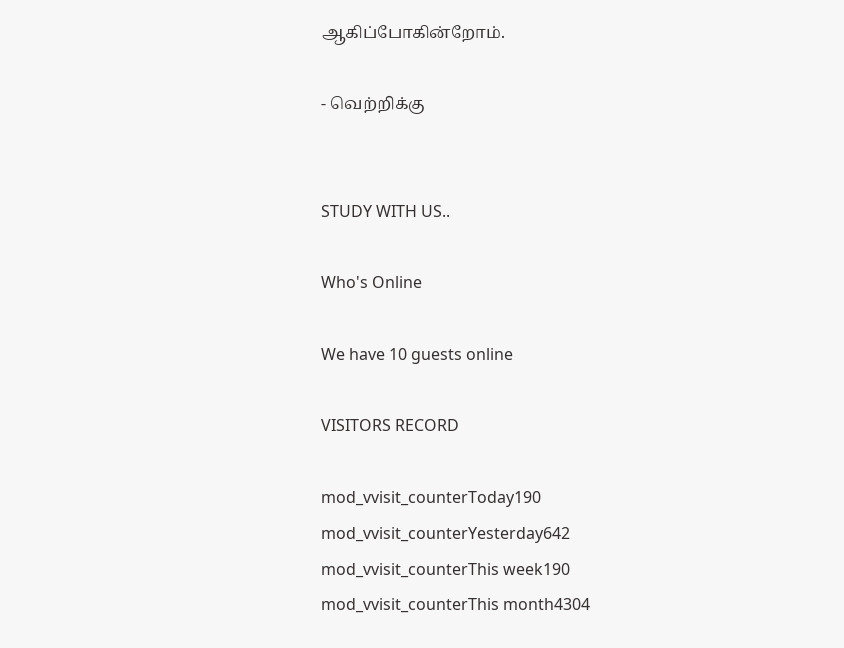ஆகிப்போகின்றோம்.

- வெற்றிக்கு


STUDY WITH US..

Who's Online

We have 10 guests online

VISITORS RECORD

mod_vvisit_counterToday190
mod_vvisit_counterYesterday642
mod_vvisit_counterThis week190
mod_vvisit_counterThis month4304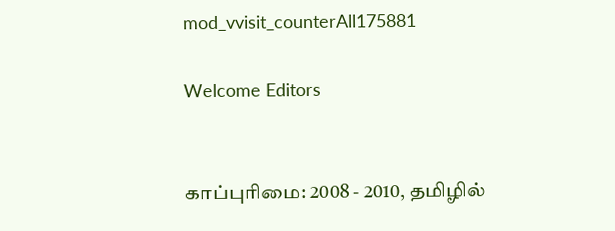mod_vvisit_counterAll175881

Welcome Editors


காப்புரிமை: 2008 - 2010, தமிழில்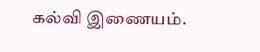கல்வி இணையம்.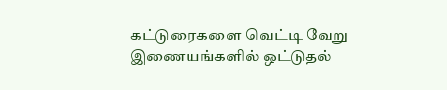கட்டுரைகளை வெட்டி வேறு இணையங்களில் ஒட்டுதல்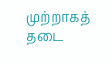முற்றாகத் தடை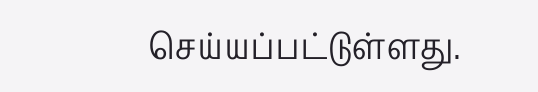செய்யப்பட்டுள்ளது.